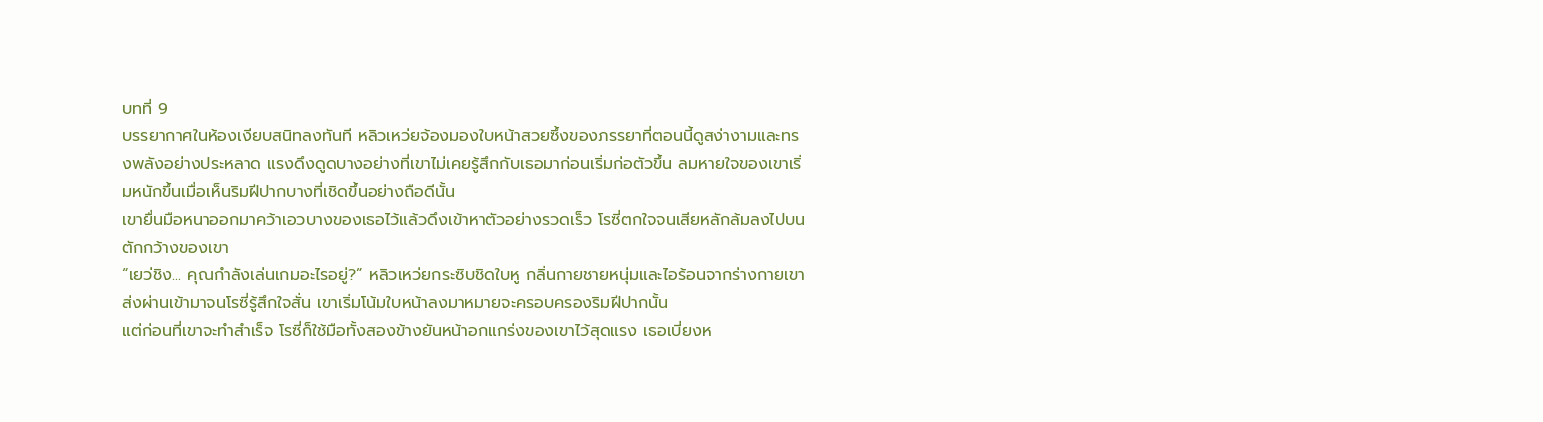บทที่ 9
บรรยากาศในห้องเงียบสนิทลงทันที หลิวเหว่ยจ้องมองใบหน้าสวยซึ้งของภรรยาที่ตอนนี้ดูสง่างามและทรงพลังอย่างประหลาด แรงดึงดูดบางอย่างที่เขาไม่เคยรู้สึกกับเธอมาก่อนเริ่มก่อตัวขึ้น ลมหายใจของเขาเริ่มหนักขึ้นเมื่อเห็นริมฝีปากบางที่เชิดขึ้นอย่างถือดีนั้น
เขายื่นมือหนาออกมาคว้าเอวบางของเธอไว้แล้วดึงเข้าหาตัวอย่างรวดเร็ว โรซี่ตกใจจนเสียหลักล้มลงไปบนตักกว้างของเขา
“เยว่ชิง... คุณกำลังเล่นเกมอะไรอยู่?” หลิวเหว่ยกระซิบชิดใบหู กลิ่นกายชายหนุ่มและไอร้อนจากร่างกายเขาส่งผ่านเข้ามาจนโรซี่รู้สึกใจสั่น เขาเริ่มโน้มใบหน้าลงมาหมายจะครอบครองริมฝีปากนั้น
แต่ก่อนที่เขาจะทำสำเร็จ โรซี่ก็ใช้มือทั้งสองข้างยันหน้าอกแกร่งของเขาไว้สุดแรง เธอเบี่ยงห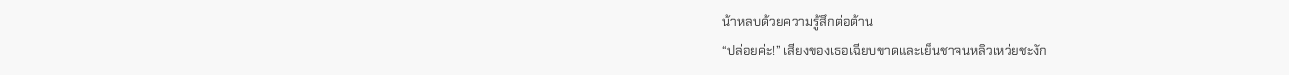น้าหลบด้วยความรู้สึกต่อต้าน
“ปล่อยค่ะ!” เสียงของเธอเฉียบขาดและเย็นชาจนหลิวเหว่ยชะงัก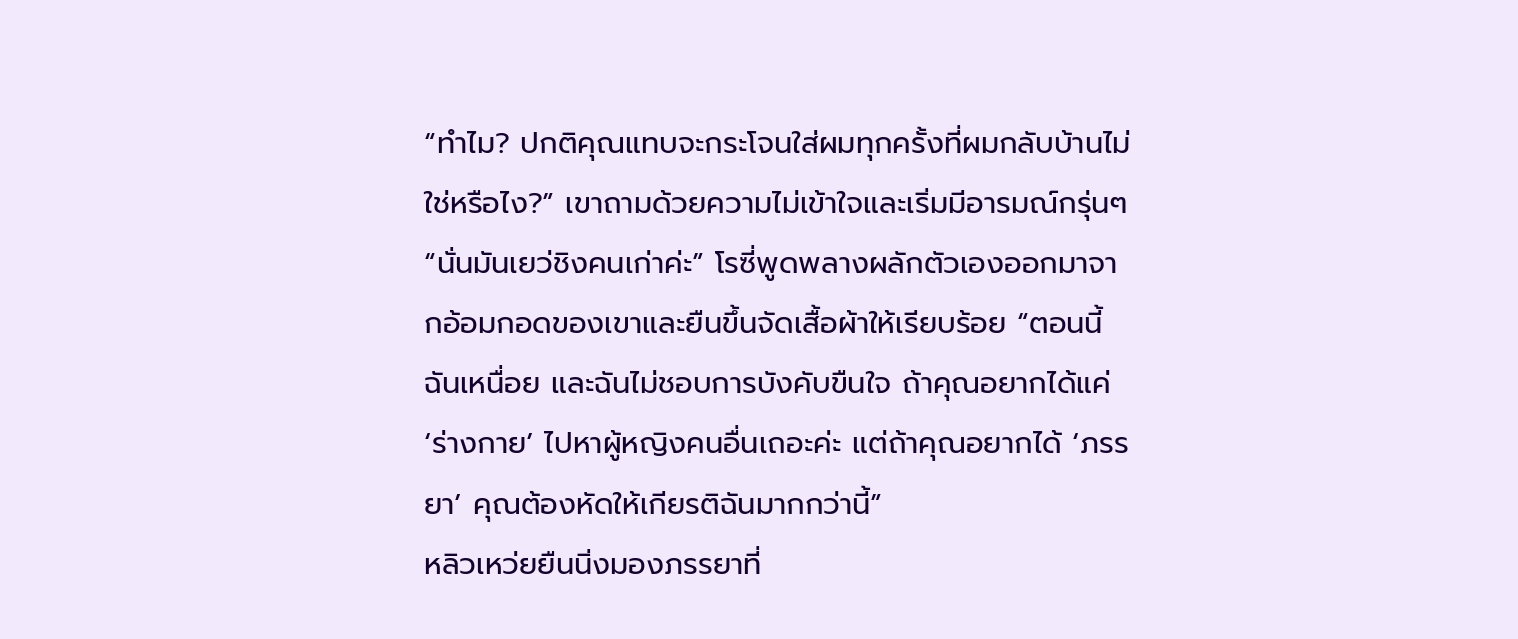“ทำไม? ปกติคุณแทบจะกระโจนใส่ผมทุกครั้งที่ผมกลับบ้านไม่ใช่หรือไง?” เขาถามด้วยความไม่เข้าใจและเริ่มมีอารมณ์กรุ่นๆ
“นั่นมันเยว่ชิงคนเก่าค่ะ” โรซี่พูดพลางผลักตัวเองออกมาจากอ้อมกอดของเขาและยืนขึ้นจัดเสื้อผ้าให้เรียบร้อย “ตอนนี้ฉันเหนื่อย และฉันไม่ชอบการบังคับขืนใจ ถ้าคุณอยากได้แค่ ‘ร่างกาย’ ไปหาผู้หญิงคนอื่นเถอะค่ะ แต่ถ้าคุณอยากได้ ‘ภรรยา’ คุณต้องหัดให้เกียรติฉันมากกว่านี้”
หลิวเหว่ยยืนนิ่งมองภรรยาที่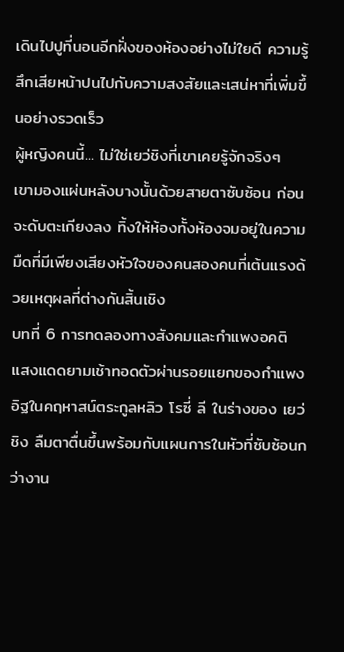เดินไปปูที่นอนอีกฝั่งของห้องอย่างไม่ใยดี ความรู้สึกเสียหน้าปนไปกับความสงสัยและเสน่หาที่เพิ่มขึ้นอย่างรวดเร็ว
ผู้หญิงคนนี้... ไม่ใช่เยว่ชิงที่เขาเคยรู้จักจริงๆ
เขามองแผ่นหลังบางนั้นด้วยสายตาซับซ้อน ก่อนจะดับตะเกียงลง ทิ้งให้ห้องทั้งห้องจมอยู่ในความมืดที่มีเพียงเสียงหัวใจของคนสองคนที่เต้นแรงด้วยเหตุผลที่ต่างกันสิ้นเชิง
บทที่ 6 การทดลองทางสังคมและกำแพงอคติ
แสงแดดยามเช้าทอดตัวผ่านรอยแยกของกำแพงอิฐในคฤหาสน์ตระกูลหลิว โรซี่ ลี ในร่างของ เยว่ชิง ลืมตาตื่นขึ้นพร้อมกับแผนการในหัวที่ซับซ้อนกว่างาน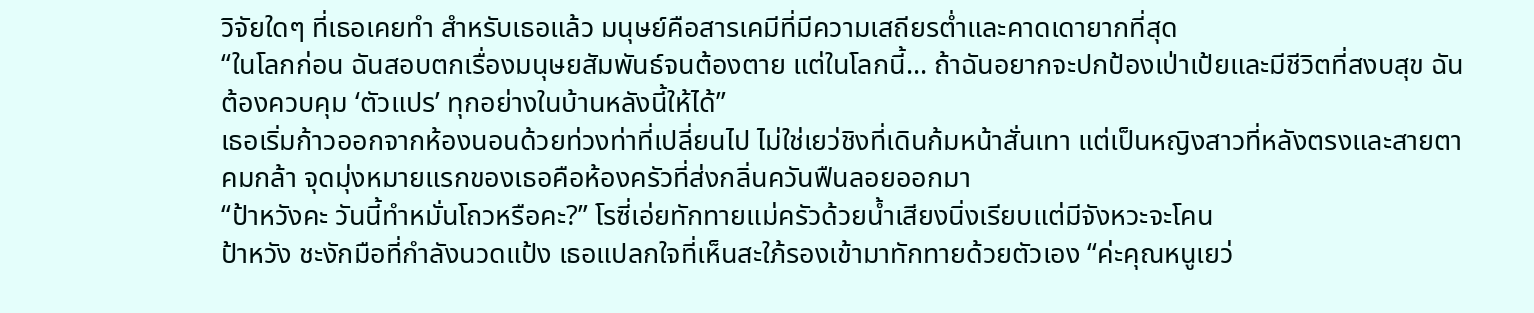วิจัยใดๆ ที่เธอเคยทำ สำหรับเธอแล้ว มนุษย์คือสารเคมีที่มีความเสถียรต่ำและคาดเดายากที่สุด
“ในโลกก่อน ฉันสอบตกเรื่องมนุษยสัมพันธ์จนต้องตาย แต่ในโลกนี้... ถ้าฉันอยากจะปกป้องเป่าเป้ยและมีชีวิตที่สงบสุข ฉันต้องควบคุม ‘ตัวแปร’ ทุกอย่างในบ้านหลังนี้ให้ได้”
เธอเริ่มก้าวออกจากห้องนอนด้วยท่วงท่าที่เปลี่ยนไป ไม่ใช่เยว่ชิงที่เดินก้มหน้าสั่นเทา แต่เป็นหญิงสาวที่หลังตรงและสายตาคมกล้า จุดมุ่งหมายแรกของเธอคือห้องครัวที่ส่งกลิ่นควันฟืนลอยออกมา
“ป้าหวังคะ วันนี้ทำหมั่นโถวหรือคะ?” โรซี่เอ่ยทักทายแม่ครัวด้วยน้ำเสียงนิ่งเรียบแต่มีจังหวะจะโคน
ป้าหวัง ชะงักมือที่กำลังนวดแป้ง เธอแปลกใจที่เห็นสะใภ้รองเข้ามาทักทายด้วยตัวเอง “ค่ะคุณหนูเยว่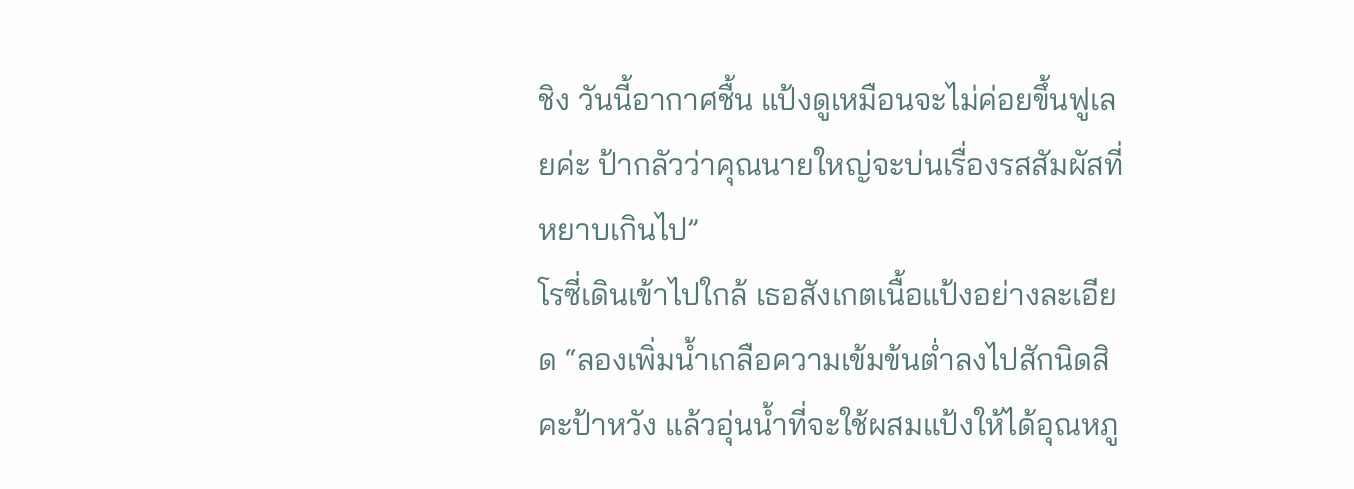ชิง วันนี้อากาศชื้น แป้งดูเหมือนจะไม่ค่อยขึ้นฟูเลยค่ะ ป้ากลัวว่าคุณนายใหญ่จะบ่นเรื่องรสสัมผัสที่หยาบเกินไป”
โรซี่เดินเข้าไปใกล้ เธอสังเกตเนื้อแป้งอย่างละเอียด “ลองเพิ่มน้ำเกลือความเข้มข้นต่ำลงไปสักนิดสิคะป้าหวัง แล้วอุ่นน้ำที่จะใช้ผสมแป้งให้ได้อุณหภู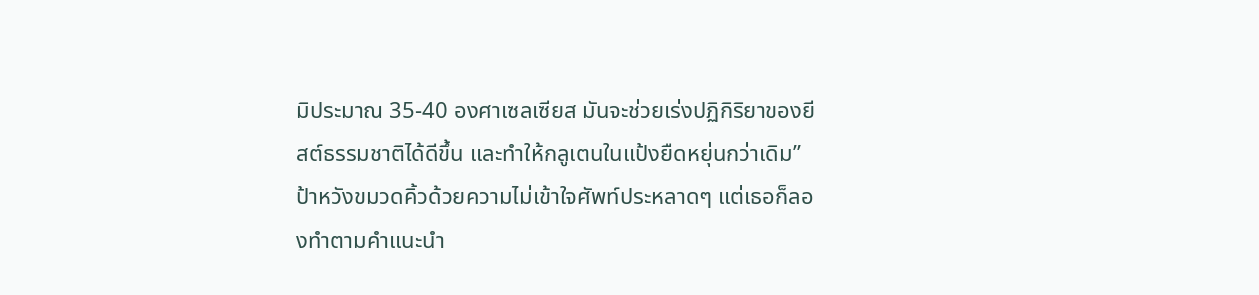มิประมาณ 35-40 องศาเซลเซียส มันจะช่วยเร่งปฏิกิริยาของยีสต์ธรรมชาติได้ดีขึ้น และทำให้กลูเตนในแป้งยืดหยุ่นกว่าเดิม”
ป้าหวังขมวดคิ้วด้วยความไม่เข้าใจศัพท์ประหลาดๆ แต่เธอก็ลองทำตามคำแนะนำ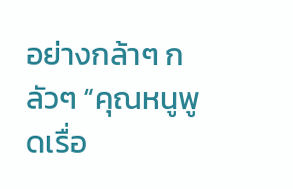อย่างกล้าๆ กลัวๆ “คุณหนูพูดเรื่อ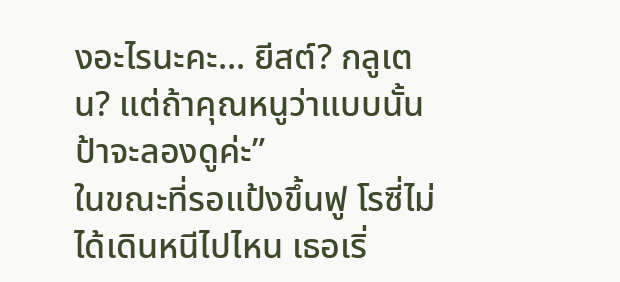งอะไรนะคะ... ยีสต์? กลูเตน? แต่ถ้าคุณหนูว่าแบบนั้น ป้าจะลองดูค่ะ”
ในขณะที่รอแป้งขึ้นฟู โรซี่ไม่ได้เดินหนีไปไหน เธอเริ่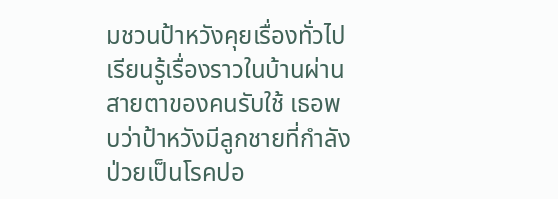มชวนป้าหวังคุยเรื่องทั่วไป เรียนรู้เรื่องราวในบ้านผ่านสายตาของคนรับใช้ เธอพบว่าป้าหวังมีลูกชายที่กำลังป่วยเป็นโรคปอ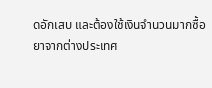ดอักเสบ และต้องใช้เงินจำนวนมากซื้อยาจากต่างประเทศ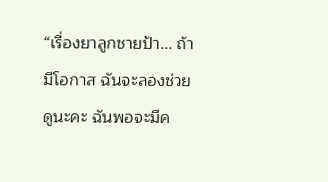“เรื่องยาลูกชายป้า... ถ้ามีโอกาส ฉันจะลองช่วยดูนะคะ ฉันพอจะมีค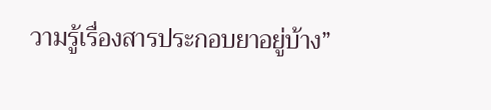วามรู้เรื่องสารประกอบยาอยู่บ้าง”